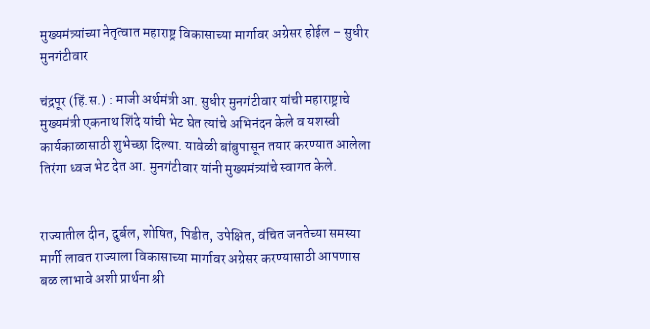मुख्यमंत्र्यांच्या नेतृत्वात महाराष्ट्र विकासाच्या मार्गावर अग्रेसर होईल – सुधीर मुनगंटीवार

चंद्रपूर (हिं.स.) : माजी अर्थमंत्री आ. सुधीर मुनगंटीवार यांची महाराष्ट्राचे मुख्यमंत्री एकनाथ शिंदे यांची भेट घेत त्यांचे अभिनंदन केले व यशस्वी कार्यकाळासाठी शुभेच्छा दिल्या. यावेळी बांबुपासून तयार करण्यात आलेला तिरंगा ध्वज भेट देत आ. मुनगंटीवार यांनी मुख्यमंत्र्यांचे स्वागत केले.


राज्यातील दीन, दुर्बल, शोषित, पिडीत, उपेक्षित, वंचित जनतेच्या समस्या मार्गी लावत राज्याला विकासाच्या मार्गावर अग्रेसर करण्यासाठी आपणास बळ लाभावे अशी प्रार्थना श्री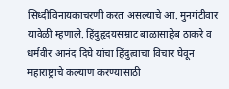सिध्दीविनायकाचरणी करत असल्याचे आ. मुनगंटीवार यावेळी म्हणाले. हिंदुहृदयसम्राट बाळासाहेब ठाकरे व धर्मवीर आनंद दिघे यांचा हिंदुत्वाचा विचार घेवून महाराष्ट्राचे कल्याण करण्यासाठी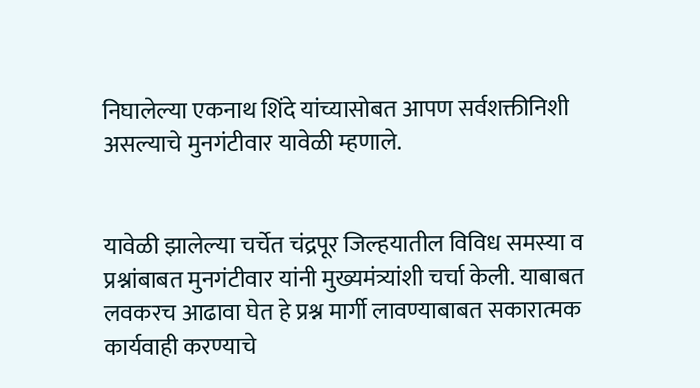निघालेल्या एकनाथ शिंदे यांच्यासोबत आपण सर्वशक्तीनिशी असल्याचे मुनगंटीवार यावेळी म्हणाले.


यावेळी झालेल्या चर्चेत चंद्रपूर जिल्हयातील विविध समस्या व प्रश्नांबाबत मुनगंटीवार यांनी मुख्यमंत्र्यांशी चर्चा केली. याबाबत लवकरच आढावा घेत हे प्रश्न मार्गी लावण्याबाबत सकारात्मक कार्यवाही करण्याचे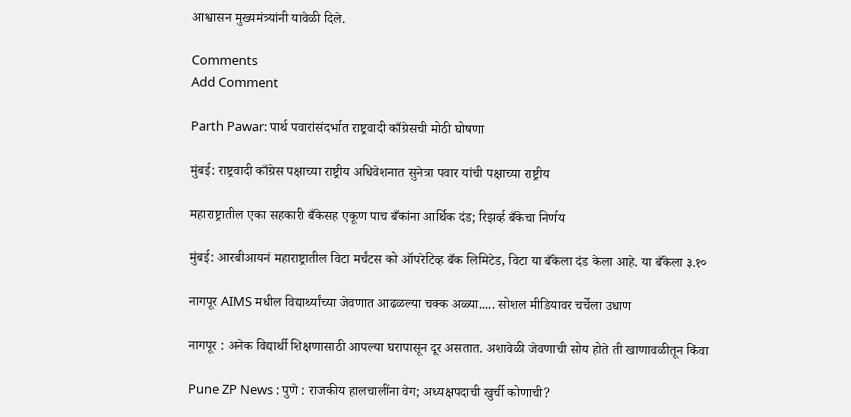आश्वासन मुख्यमंत्र्यांनी यावेळी दिले.

Comments
Add Comment

Parth Pawar: पार्थ पवारांसंदर्भात राष्ट्रवादी काँग्रेसची मोठी घोषणा

मुंबई: राष्ट्रवादी काँग्रेस पक्षाच्या राष्ट्रीय अधिवेशनात सुनेत्रा पवार यांची पक्षाच्या राष्ट्रीय

महाराष्ट्रातील एका सहकारी बँकेसह एकूण पाच बँकांना आर्थिक दंड; रिझर्व्ह बँकेचा निर्णय

मुंबई: आरबीआयनं महाराष्ट्रातील विटा मर्चंटस को ऑपरेटिव्ह बँक लिमिटेड, विटा या बँकेला दंड केला आहे. या बँकेला ३.१०

नागपूर AIMS मधील विद्यार्थ्यांच्या जेवणात आढळल्या चक्क अळ्या..... सोशल मीडियावर चर्चेला उधाण

नागपूर : अनेक विद्यार्थी शिक्षणासाठी आपल्या घरापासून दूर असतात. अशावेळी जेवणाची सोय होते ती खाणावळीतून किंवा

Pune ZP News : पुणे : राजकीय हालचालींना वेग; अध्यक्षपदाची खुर्ची कोणाची?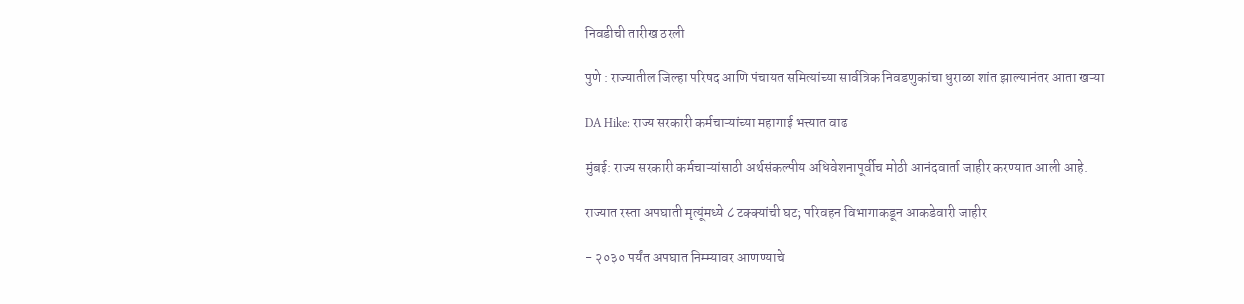निवडीची तारीख ठरली

पुणे : राज्यातील जिल्हा परिषद आणि पंचायत समित्यांच्या सार्वत्रिक निवडणुकांचा धुराळा शांत झाल्यानंतर आता खऱ्या

DA Hike: राज्य सरकारी कर्मचाऱ्यांच्या महागाई भत्त्यात वाढ

मुंबई: राज्य सरकारी कर्मचाऱ्यांसाठी अर्थसंकल्पीय अधिवेशनापूर्वीच मोठी आनंदवार्ता जाहीर करण्यात आली आहे.

राज्यात रस्ता अपघाती मृत्यूंमध्ये ८ टक्क्यांची घट; परिवहन विभागाकडून आकडेवारी जाहीर

- २०३० पर्यंत अपघात निम्म्यावर आणण्याचे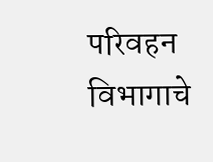परिवहन विभागाचे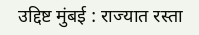उद्दिष्ट मुंबई : राज्यात रस्ता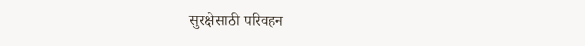सुरक्षेसाठी परिवहन